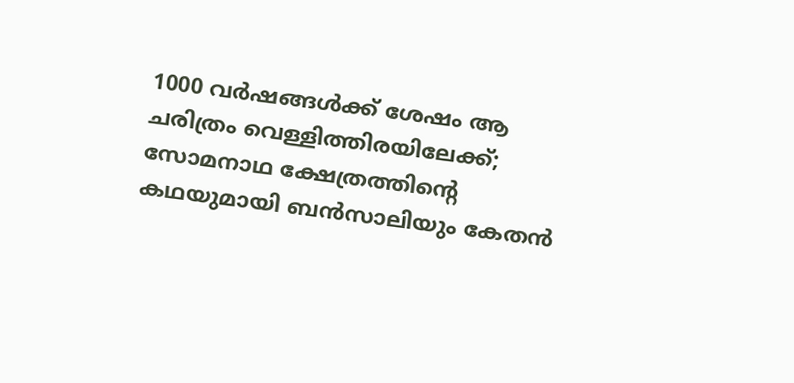1000 വർഷങ്ങൾക്ക് ശേഷം ആ ചരിത്രം വെള്ളിത്തിരയിലേക്ക്; സോമനാഥ ക്ഷേത്രത്തിന്റെ കഥയുമായി ബൻസാലിയും കേതൻ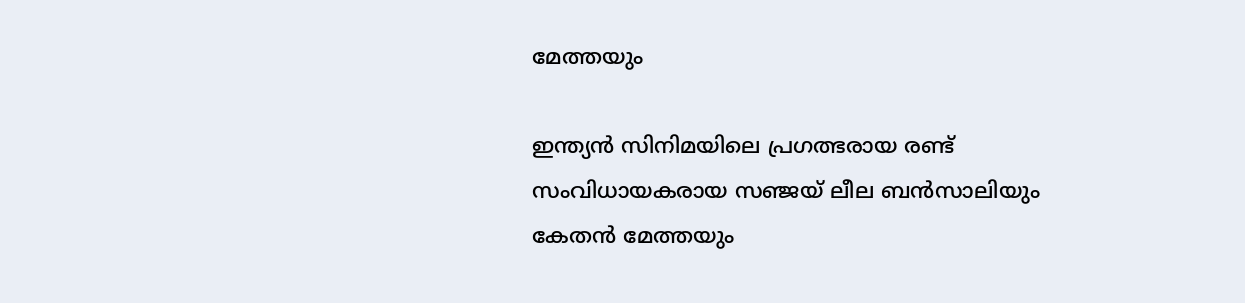മേത്തയും

ഇന്ത്യൻ സിനിമയിലെ പ്രഗത്ഭരായ രണ്ട് സംവിധായകരായ സഞ്ജയ് ലീല ബൻസാലിയും കേതൻ മേത്തയും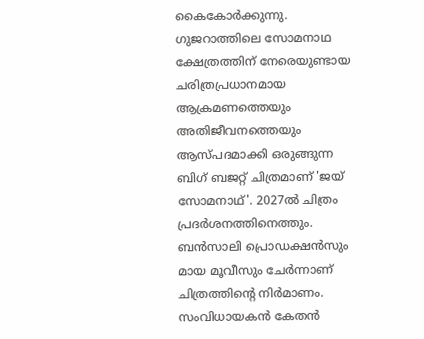കൈകോർക്കുന്നു. ഗുജറാത്തിലെ സോമനാഥ ക്ഷേത്രത്തിന് നേരെയുണ്ടായ ചരിത്രപ്രധാനമായ ആക്രമണത്തെയും അതിജീവനത്തെയും ആസ്പദമാക്കി ഒരുങ്ങുന്ന ബിഗ് ബജറ്റ് ചിത്രമാണ് 'ജയ് സോമനാഥ്'. 2027ൽ ചിത്രം പ്രദർശനത്തിനെത്തും. ബൻസാലി പ്രൊഡക്ഷൻസും മായ മൂവീസും ചേർന്നാണ് ചിത്രത്തിന്‍റെ നിർമാണം. സംവിധായകൻ കേതൻ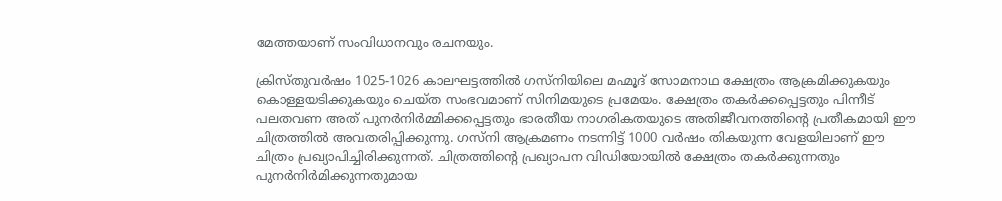മേത്തയാണ് സംവിധാനവും രചനയും.

ക്രിസ്തുവർഷം 1025-1026 കാലഘട്ടത്തിൽ ഗസ്‌നിയിലെ മഹ്മൂദ് സോമനാഥ ക്ഷേത്രം ആക്രമിക്കുകയും കൊള്ളയടിക്കുകയും ചെയ്ത സംഭവമാണ് സിനിമയുടെ പ്രമേയം. ക്ഷേത്രം തകർക്കപ്പെട്ടതും പിന്നീട് പലതവണ അത് പുനർനിർമ്മിക്കപ്പെട്ടതും ഭാരതീയ നാഗരികതയുടെ അതിജീവനത്തിന്റെ പ്രതീകമായി ഈ ചിത്രത്തിൽ അവതരിപ്പിക്കുന്നു. ഗസ്‌നി ആക്രമണം നടന്നിട്ട് 1000 വർഷം തികയുന്ന വേളയിലാണ് ഈ ചിത്രം പ്രഖ്യാപിച്ചിരിക്കുന്നത്. ചിത്രത്തിന്റെ പ്രഖ്യാപന വിഡിയോയിൽ ക്ഷേത്രം തകർക്കുന്നതും പുനർനിർമിക്കുന്നതുമായ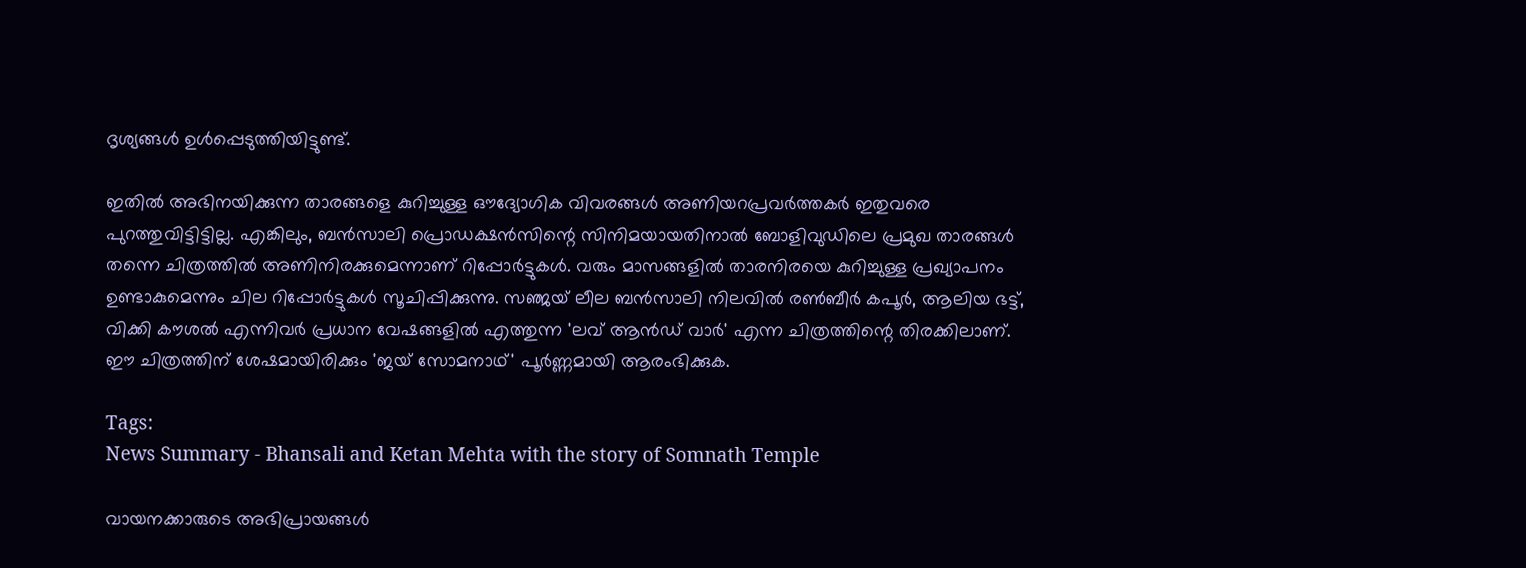ദൃശ്യങ്ങൾ ഉൾപ്പെടുത്തിയിട്ടുണ്ട്.

ഇതിൽ അഭിനയിക്കുന്ന താരങ്ങളെ കുറിച്ചുള്ള ഔദ്യോഗിക വിവരങ്ങൾ അണിയറപ്രവർത്തകർ ഇതുവരെ പുറത്തുവിട്ടിട്ടില്ല. എങ്കിലും, ബൻസാലി പ്രൊഡക്ഷൻസിന്റെ സിനിമയായതിനാൽ ബോളിവുഡിലെ പ്രമുഖ താരങ്ങൾ തന്നെ ചിത്രത്തിൽ അണിനിരക്കുമെന്നാണ് റിപ്പോർട്ടുകൾ. വരും മാസങ്ങളിൽ താരനിരയെ കുറിച്ചുള്ള പ്രഖ്യാപനം ഉണ്ടാകുമെന്നും ചില റിപ്പോർട്ടുകൾ സൂചിപ്പിക്കുന്നു. സഞ്ജയ് ലീല ബൻസാലി നിലവിൽ രൺബീർ കപൂർ, ആലിയ ഭട്ട്, വിക്കി കൗശൽ എന്നിവർ പ്രധാന വേഷങ്ങളിൽ എത്തുന്ന 'ലവ് ആൻഡ് വാർ' എന്ന ചിത്രത്തിന്റെ തിരക്കിലാണ്. ഈ ചിത്രത്തിന് ശേഷമായിരിക്കും 'ജയ് സോമനാഥ്' പൂർണ്ണമായി ആരംഭിക്കുക.

Tags:
News Summary - Bhansali and Ketan Mehta with the story of Somnath Temple

വായനക്കാരുടെ അഭിപ്രായങ്ങള്‍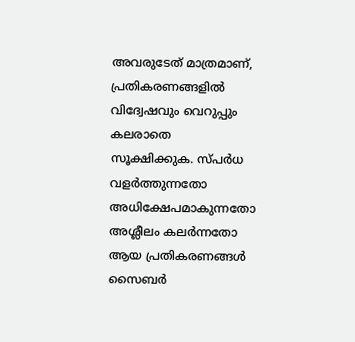അവരുടേത് മാത്രമാണ്, പ്രതികരണങ്ങളിൽ വിദ്വേഷവും വെറുപ്പും കലരാതെ സൂക്ഷിക്കുക. സ്പർധ വളർത്തുന്നതോ അധിക്ഷേപമാകുന്നതോ അശ്ലീലം കലർന്നതോ ആയ പ്രതികരണങ്ങൾ സൈബർ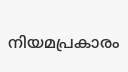നിയമപ്രകാരം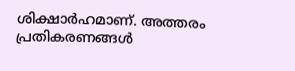ശിക്ഷാർഹമാണ്. അത്തരം പ്രതികരണങ്ങൾ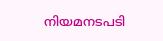നിയമനടപടി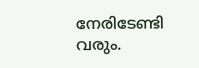നേരിടേണ്ടി വരും.